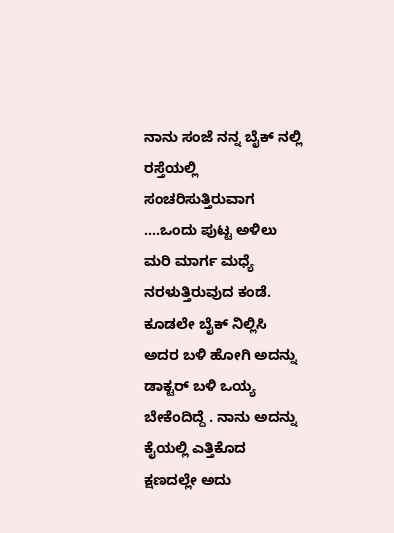ನಾನು ಸಂಜೆ ನನ್ನ ಬೈಕ್ ನಲ್ಲಿ ರಸ್ತೆಯಲ್ಲಿ ಸಂಚರಿಸುತ್ತಿರುವಾಗ ....ಒಂದು ಪುಟ್ಟ ಅಳಿಲು ಮರಿ ಮಾರ್ಗ ಮಧ್ಯೆ ನರಳುತ್ತಿರುವುದ ಕಂಡೆ. ಕೂಡಲೇ ಬೈಕ್ ನಿಲ್ಲಿಸಿ ಅದರ ಬಳಿ ಹೋಗಿ ಅದನ್ನು ಡಾಕ್ಟರ್ ಬಳಿ ಒಯ್ಯ ಬೇಕೆಂದಿದ್ದೆ . ನಾನು ಅದನ್ನು ಕೈಯಲ್ಲಿ ಎತ್ತಿಕೊದ ಕ್ಷಣದಲ್ಲೇ ಅದು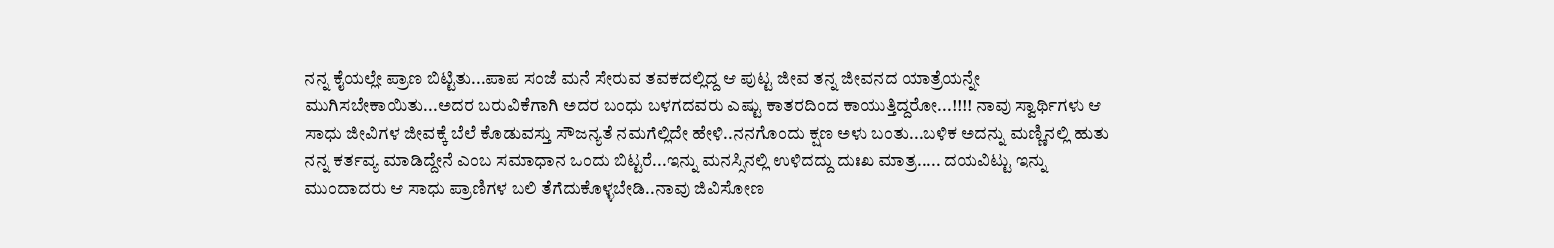ನನ್ನ ಕೈಯಲ್ಲೇ ಪ್ರಾಣ ಬಿಟ್ಟಿತು...ಪಾಪ ಸಂಜೆ ಮನೆ ಸೇರುವ ತವಕದಲ್ಲಿದ್ದ ಆ ಪುಟ್ಟ ಜೀವ ತನ್ನ ಜೀವನದ ಯಾತ್ರೆಯನ್ನೇ ಮುಗಿಸಬೇಕಾಯಿತು...ಅದರ ಬರುವಿಕೆಗಾಗಿ ಅದರ ಬಂಧು ಬಳಗದವರು ಎಷ್ಟು ಕಾತರದಿಂದ ಕಾಯುತ್ತಿದ್ದರೋ...!!!! ನಾವು ಸ್ವಾರ್ಥಿಗಳು ಆ ಸಾಧು ಜೀವಿಗಳ ಜೀವಕ್ಕೆ ಬೆಲೆ ಕೊಡುವಸ್ತು ಸೌಜನ್ಯತೆ ನಮಗೆಲ್ಲಿದೇ ಹೇಳಿ..ನನಗೊಂದು ಕ್ಷಣ ಅಳು ಬಂತು...ಬಳಿಕ ಅದನ್ನು ಮಣ್ಣಿನಲ್ಲಿ ಹುತು ನನ್ನ ಕರ್ತವ್ಯ ಮಾಡಿದ್ದೇನೆ ಎಂಬ ಸಮಾಧಾನ ಒಂದು ಬಿಟ್ಟರೆ...ಇನ್ನು ಮನಸ್ಸಿನಲ್ಲಿ ಉಳಿದದ್ದು ದುಃಖ ಮಾತ್ರ..... ದಯವಿಟ್ಟು ಇನ್ನು ಮುಂದಾದರು ಆ ಸಾಧು ಪ್ರಾಣಿಗಳ ಬಲಿ ತೆಗೆದುಕೊಳ್ಳಬೇಡಿ..ನಾವು ಜಿವಿಸೋಣ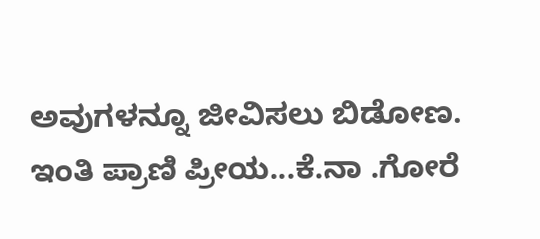ಅವುಗಳನ್ನೂ ಜೀವಿಸಲು ಬಿಡೋಣ.
ಇಂತಿ ಪ್ರಾಣಿ ಪ್ರೀಯ...ಕೆ.ನಾ .ಗೋರೆ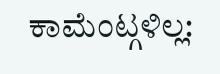ಕಾಮೆಂಟ್ಗಳಿಲ್ಲ: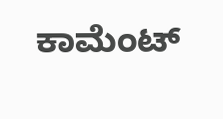ಕಾಮೆಂಟ್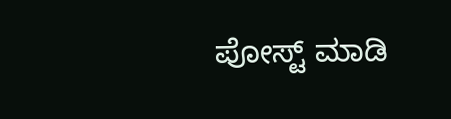ಪೋಸ್ಟ್ ಮಾಡಿ